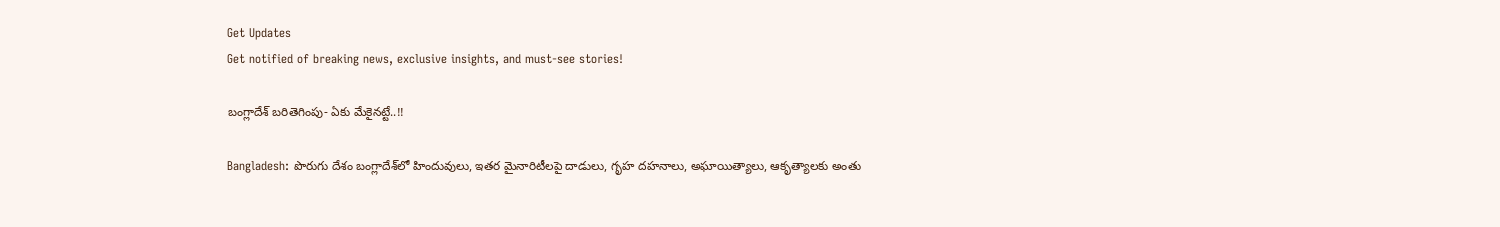Get Updates
Get notified of breaking news, exclusive insights, and must-see stories!

బంగ్లాదేశ్ బరితెగింపు- ఏకు మేకైనట్టే..!!

Bangladesh: పొరుగు దేశం బంగ్లాదేశ్‌లో హిందువులు, ఇతర మైనారిటీలపై దాడులు, గృహ దహనాలు, అఘాయిత్యాలు, ఆకృత్యాలకు అంతు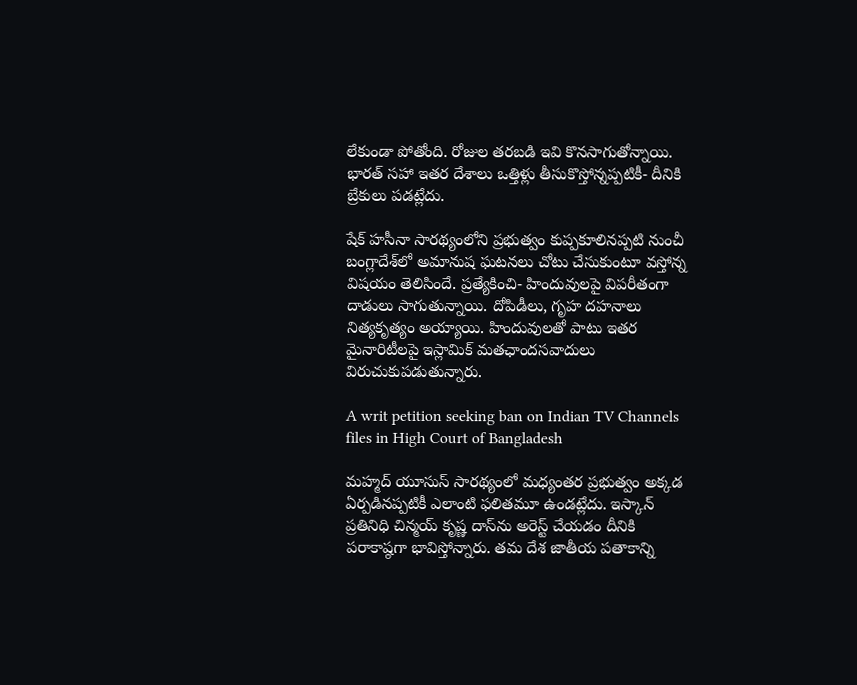లేకుండా పోతోంది. రోజుల తరబడి ఇవి కొనసాగుతోన్నాయి. భారత్ సహా ఇతర దేశాలు ఒత్తిళ్లు తీసుకొస్తోన్నప్పటికీ- దీనికి బ్రేకులు పడట్లేదు.

షేక్ హసీనా సారథ్యంలోని ప్రభుత్వం కుప్పకూలినప్పటి నుంచీ బంగ్లాదేశ్‌లో అమానుష ఘటనలు చోటు చేసుకుంటూ వస్తోన్న విషయం తెలిసిందే. ప్రత్యేకించి- హిందువులపై విపరీతంగా దాడులు సాగుతున్నాయి. దోపిడీలు, గృహ దహనాలు నిత్యకృత్యం అయ్యాయి. హిందువులతో పాటు ఇతర మైనారిటీలపై ఇస్లామిక్ మతఛాందసవాదులు విరుచుకుపడుతున్నారు.

A writ petition seeking ban on Indian TV Channels files in High Court of Bangladesh

మహ్మద్ యూసుస్ సారథ్యంలో మధ్యంతర ప్రభుత్వం అక్కడ ఏర్పడినప్పటికీ ఎలాంటి ఫలితమూ ఉండట్లేదు. ఇస్కాన్ ప్రతినిధి చిన్మయ్ కృష్ణ దాస్‌ను అరెస్ట్ చేయడం దీనికి పరాకాష్ఠగా భావిస్తోన్నారు. తమ దేశ జాతీయ పతాకాన్ని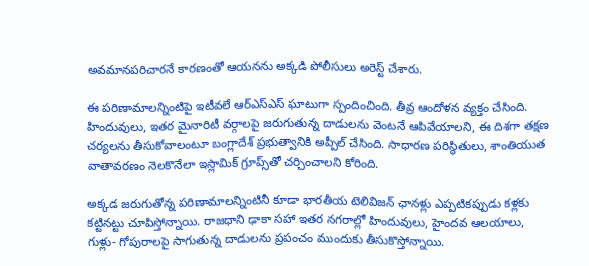అవమానపరిచారనే కారణంతో ఆయనను అక్కడి పోలీసులు అరెస్ట్ చేశారు.

ఈ పరిణామాలన్నింటిపై ఇటీవలే ఆర్ఎస్ఎస్ ఘాటుగా స్పందించింది. తీవ్ర ఆందోళన వ్యక్తం చేసింది. హిందువులు, ఇతర మైనారిటీ వర్గాలపై జరుగుతున్న దాడులను వెంటనే ఆపివేయాలని, ఈ దిశగా తక్షణ చర్యలను తీసుకోవాలంటూ బంగ్లాదేశ్ ప్రభుత్వానికి అప్పీల్ చేసింది. సాధారణ పరిస్థితులు, శాంతియుత వాతావరణం నెలకొనేలా ఇస్లామిక్ గ్రూప్స్‌తో చర్చించాలని కోరింది.

అక్కడ జరుగుతోన్న పరిణామాలన్నింటినీ కూడా భారతీయ టెలివిజన్ ఛానళ్లు ఎప్పటికప్పుడు కళ్లకు కట్టినట్టు చూపిస్తోన్నాయి. రాజధాని ఢాకా సహా ఇతర నగరాల్లో హిందువులు, హైందవ ఆలయాలు, గుళ్లు- గోపురాలపై సాగుతున్న దాడులను ప్రపంచం ముందుకు తీసుకొస్తోన్నాయి.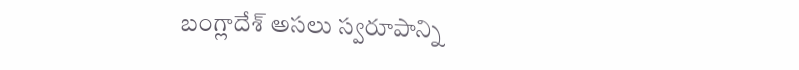బంగ్లాదేశ్ అసలు స్వరూపాన్ని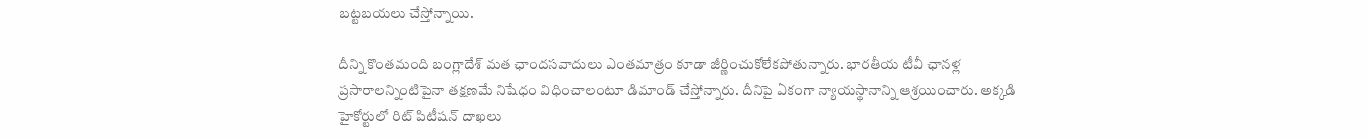బట్టబయలు చేస్తోన్నాయి.

దీన్ని కొంతమంది బంగ్లాదేశ్ మత ఛాందసవాదులు ఎంతమాత్రం కూడా జీర్ణించుకోలేకపోతున్నారు. భారతీయ టీవీ ఛానళ్ల ప్రసారాలన్నింటిపైనా తక్షణమే నిషేధం విధించాలంటూ డిమాండ్ చేస్తోన్నారు. దీనిపై ఏకంగా న్యాయస్థానాన్ని ఆశ్రయించారు. అక్కడి హైకోర్టులో రిట్ పిటీషన్ దాఖలు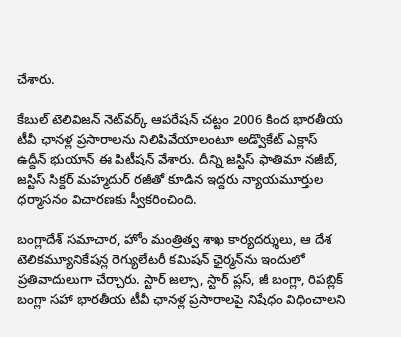చేశారు.

కేబుల్ టెలివిజన్ నెట్‌వర్క్ ఆపరేషన్ చట్టం 2006 కింద భారతీయ టీవీ ఛానళ్ల ప్రసారాలను నిలిపివేయాలంటూ అడ్వొకేట్ ఎక్లాస్ ఉద్దీన్ భుయాన్ ఈ పిటీషన్ వేశారు. దీన్ని జస్టిస్ ఫాతిమా నజీబ్, జస్టిస్ సిక్దర్ మహ్మదుర్ రజీతో కూడిన ఇద్దరు న్యాయమూర్తుల ధర్మాసనం విచారణకు స్వీకరించింది.

బంగ్లాదేశ్ సమాచార, హోం మంత్రిత్వ శాఖ కార్యదర్శులు, ఆ దేశ టెలికమ్యూనికేషన్ల రెగ్యులేటరీ కమిషన్ ఛైర్మన్‌ను ఇందులో ప్రతివాదులుగా చేర్చారు. స్టార్ జల్సా, స్టార్ ప్లస్, జీ బంగ్లా, రిపబ్లిక్ బంగ్లా సహా భారతీయ టీవీ ఛానళ్ల ప్రసారాలపై నిషేధం విధించాలని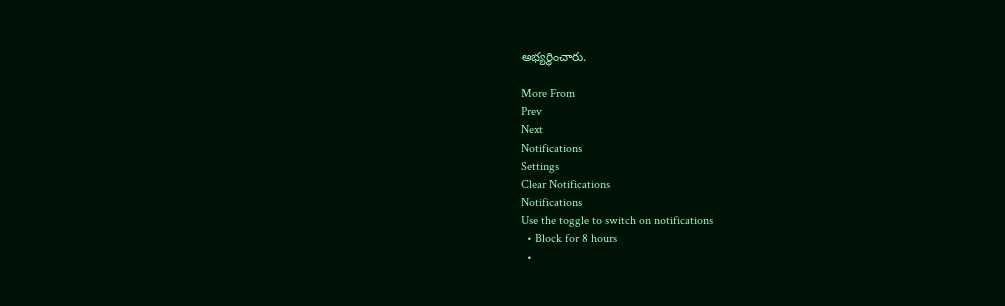అభ్యర్థించారు.

More From
Prev
Next
Notifications
Settings
Clear Notifications
Notifications
Use the toggle to switch on notifications
  • Block for 8 hours
  •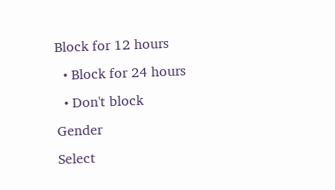Block for 12 hours
  • Block for 24 hours
  • Don't block
Gender
Select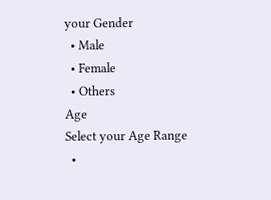your Gender
  • Male
  • Female
  • Others
Age
Select your Age Range
  •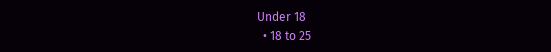Under 18
  • 18 to 25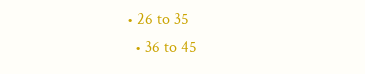• 26 to 35
  • 36 to 45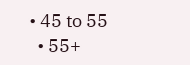• 45 to 55
  • 55+